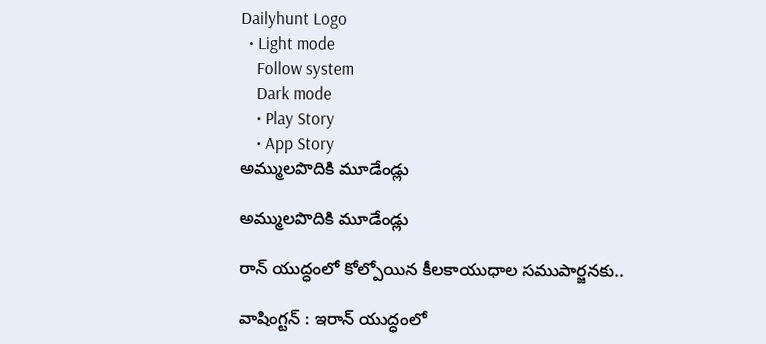Dailyhunt Logo
  • Light mode
    Follow system
    Dark mode
    • Play Story
    • App Story
అమ్ములపొదికి మూడేండ్లు

అమ్ములపొదికి మూడేండ్లు

రాన్ యుద్ధంలో కోల్పోయిన కీలకాయుధాల సముపార్జనకు..

వాషింగ్టన్ : ఇరాన్ యుద్ధంలో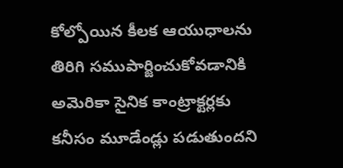కోల్పోయిన కీలక ఆయుధాలను తిరిగి సముపార్జించుకోవడానికి అమెరికా సైనిక కాంట్రాక్టర్లకు కనీసం మూడేండ్లు పడుతుందని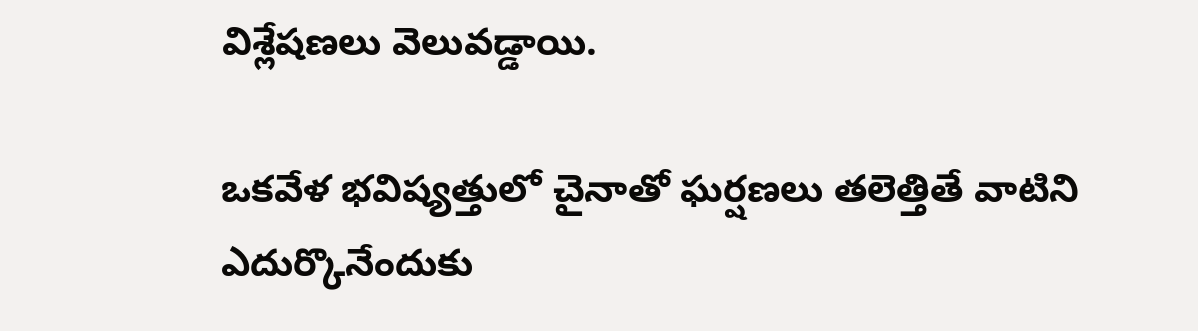విశ్లేషణలు వెలువడ్డాయి.

ఒకవేళ భవిష్యత్తులో చైనాతో ఘర్షణలు తలెత్తితే వాటిని ఎదుర్కొనేందుకు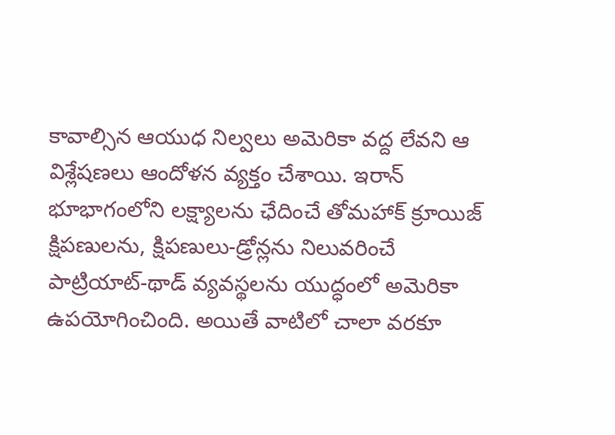కావాల్సిన ఆయుధ నిల్వలు అమెరికా వద్ద లేవని ఆ విశ్లేషణలు ఆందోళన వ్యక్తం చేశాయి. ఇరాన్ భూభాగంలోని లక్ష్యాలను ఛేదించే తోమహాక్ క్రూయిజ్ క్షిపణులను, క్షిపణులు-డ్రోన్లను నిలువరించే పాట్రియాట్-థాడ్ వ్యవస్థలను యుద్ధంలో అమెరికా ఉపయోగించింది. అయితే వాటిలో చాలా వరకూ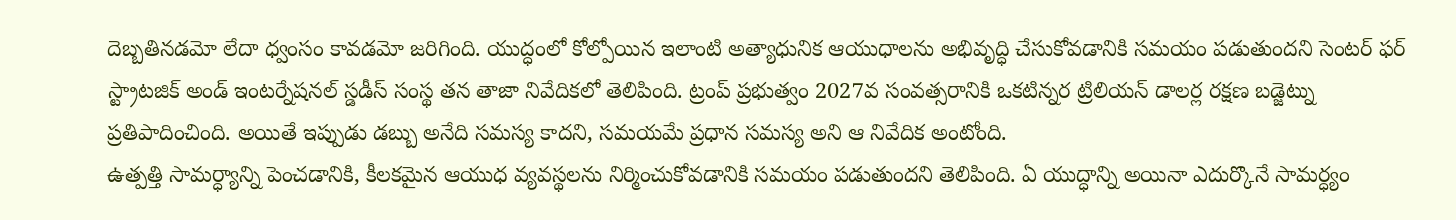దెబ్బతినడమో లేదా ధ్వంసం కావడమో జరిగింది. యుద్ధంలో కోల్పోయిన ఇలాంటి అత్యాధునిక ఆయుధాలను అభివృద్ధి చేసుకోవడానికి సమయం పడుతుందని సెంటర్ ఫర్ స్ట్రాటజిక్ అండ్ ఇంటర్నేషనల్ స్డడీస్ సంస్థ తన తాజా నివేదికలో తెలిపింది. ట్రంప్ ప్రభుత్వం 2027వ సంవత్సరానికి ఒకటిన్నర ట్రిలియన్ డాలర్ల రక్షణ బడ్జెట్ను ప్రతిపాదించింది. అయితే ఇప్పుడు డబ్బు అనేది సమస్య కాదని, సమయమే ప్రధాన సమస్య అని ఆ నివేదిక అంటోంది.
ఉత్పత్తి సామర్ధ్యాన్ని పెంచడానికి, కీలకమైన ఆయుధ వ్యవస్థలను నిర్మించుకోవడానికి సమయం పడుతుందని తెలిపింది. ఏ యుద్ధాన్ని అయినా ఎదుర్కొనే సామర్ధ్యం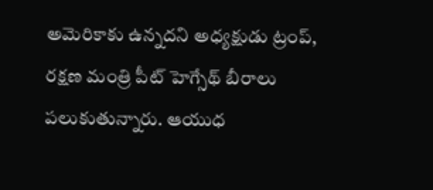అమెరికాకు ఉన్నదని అధ్యక్షుడు ట్రంప్, రక్షణ మంత్రి పీట్ హెగ్సేథ్ బీరాలు పలుకుతున్నారు. ఆయుధ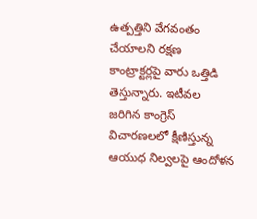ఉత్పత్తిని వేగవంతం చేయాలని రక్షణ కాంట్రాక్టర్లపై వారు ఒత్తిడి తెస్తున్నారు. ఇటీవల జరిగిన కాంగ్రెస్ విచారణలలో క్షీణిస్తున్న ఆయుధ నిల్వలపై ఆందోళన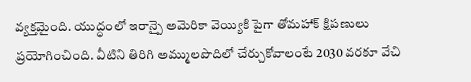వ్యక్తమైంది. యుద్ధంలో ఇరాన్పై అమెరికా వెయ్యికి పైగా తోమహాక్ క్షిపణులు ప్రయోగించింది. వీటిని తిరిగి అమ్ములపొదిలో చేర్చుకోవాలంటే 2030 వరకూ వేచి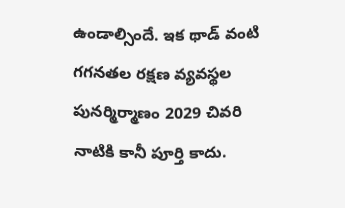ఉండాల్సిందే. ఇక థాడ్ వంటి గగనతల రక్షణ వ్యవస్థల పునర్మిర్మాణం 2029 చివరి నాటికి కానీ పూర్తి కాదు.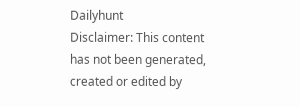Dailyhunt
Disclaimer: This content has not been generated, created or edited by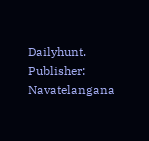Dailyhunt. Publisher: Navatelangana